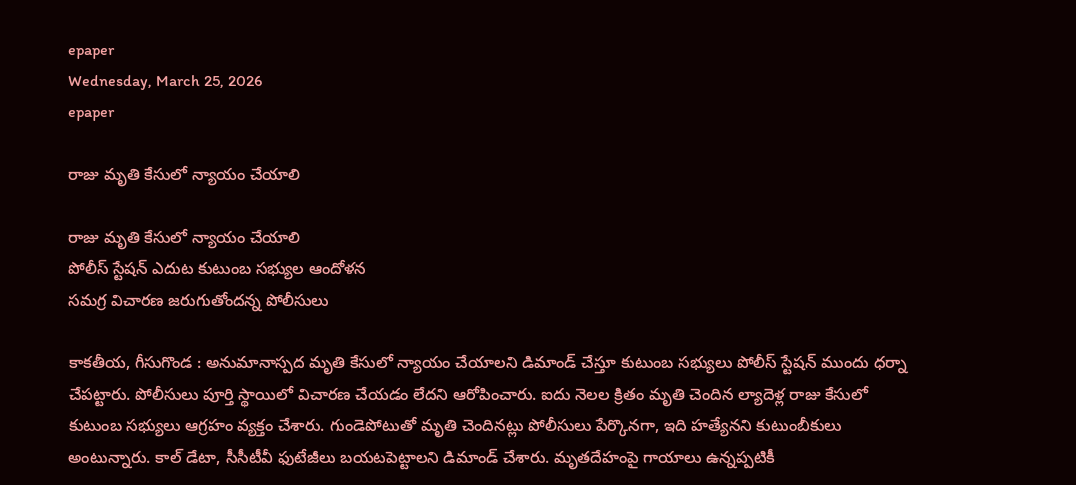epaper
Wednesday, March 25, 2026
epaper

రాజు మృతి కేసులో న్యాయం చేయాలి

రాజు మృతి కేసులో న్యాయం చేయాలి
పోలీస్ స్టేషన్ ఎదుట కుటుంబ సభ్యుల ఆందోళన
సమగ్ర విచారణ జరుగుతోందన్న పోలీసులు

కాకతీయ, గీసుగొండ : అనుమానాస్పద మృతి కేసులో న్యాయం చేయాలని డిమాండ్ చేస్తూ కుటుంబ సభ్యులు పోలీస్ స్టేషన్ ముందు ధర్నా చేపట్టారు. పోలీసులు పూర్తి స్థాయిలో విచారణ చేయడం లేదని ఆరోపించారు. ఐదు నెలల క్రితం మృతి చెందిన ల్యాదెళ్ల రాజు కేసులో కుటుంబ సభ్యులు ఆగ్రహం వ్యక్తం చేశారు. గుండెపోటుతో మృతి చెందినట్లు పోలీసులు పేర్కొనగా, ఇది హత్యేనని కుటుంబీకులు అంటున్నారు. కాల్ డేటా, సీసీటీవీ ఫుటేజీలు బయటపెట్టాలని డిమాండ్ చేశారు. మృతదేహంపై గాయాలు ఉన్నప్పటికీ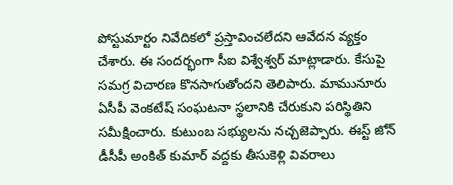పోస్టుమార్టం నివేదికలో ప్రస్తావించలేదని ఆవేదన వ్యక్తం చేశారు. ఈ సందర్భంగా సీఐ విశ్వేశ్వర్ మాట్లాడారు. కేసుపై సమగ్ర విచారణ కొనసాగుతోందని తెలిపారు. మామునూరు ఏసీపీ వెంకటేష్ సంఘటనా స్థలానికి చేరుకుని పరిస్థితిని సమీక్షించారు. కుటుంబ సభ్యులను నచ్చజెప్పారు. ఈస్ట్ జోన్ డీసీపీ అంకిత్ కుమార్ వద్దకు తీసుకెళ్లి వివరాలు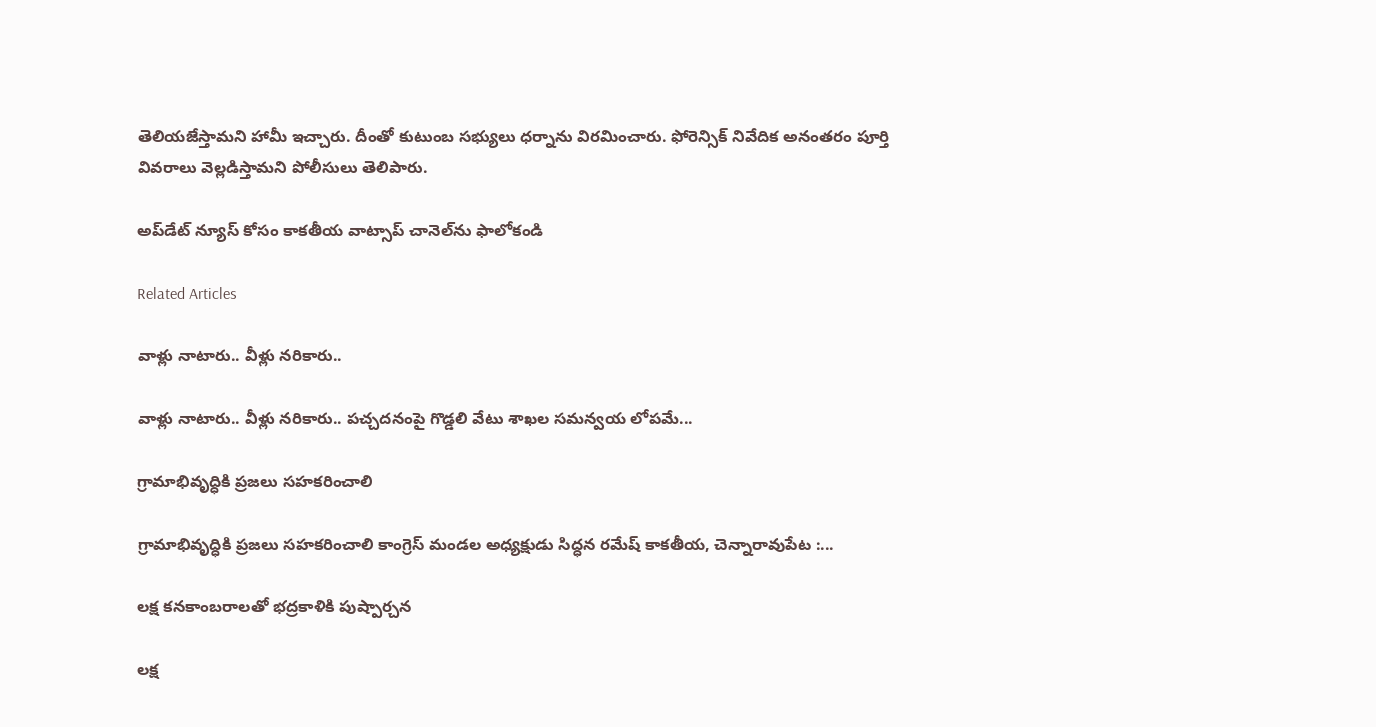తెలియజేస్తామని హామీ ఇచ్చారు. దీంతో కుటుంబ సభ్యులు ధర్నాను విరమించారు. ఫోరెన్సిక్ నివేదిక అనంతరం పూర్తి వివరాలు వెల్లడిస్తామని పోలీసులు తెలిపారు.

అప్‌డేట్ న్యూస్ కోసం కాక‌తీయ వాట్సాప్ చానెల్‌ను ఫాలోకండి

Related Articles

వాళ్లు నాటారు.. వీళ్లు నరికారు..

వాళ్లు నాటారు.. వీళ్లు నరికారు.. పచ్చదనంపై గొడ్డలి వేటు శాఖల సమన్వయ లోపమే...

గ్రామాభివృద్ధికి ప్ర‌జ‌లు సహకరించాలి

గ్రామాభివృద్ధికి ప్ర‌జ‌లు సహకరించాలి కాంగ్రెస్ మండల అధ్యక్షుడు సిద్ధన రమేష్ కాకతీయ, చెన్నారావుపేట :...

లక్ష కనకాంబరాల‌తో భ‌ద్ర‌కాళికి పుష్పార్చన

లక్ష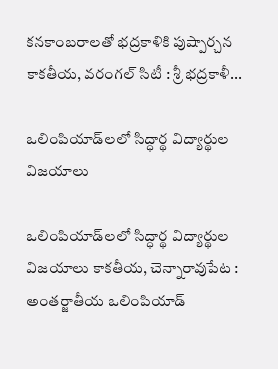కనకాంబరాల‌తో భ‌ద్ర‌కాళికి పుష్పార్చన కాకతీయ, వరంగల్ సిటీ : శ్రీ భద్రకాళీ...

ఒలింపియాడ్‌లలో సిద్ధార్థ విద్యార్థుల విజయాలు

ఒలింపియాడ్‌లలో సిద్ధార్థ విద్యార్థుల విజయాలు కాకతీయ, చెన్నారావుపేట : అంతర్జాతీయ ఒలింపియాడ్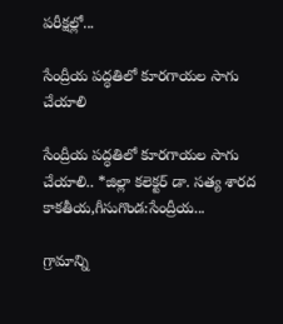పరీక్షల్లో...

సేంద్రీయ పద్ధతిలో కూరగాయల సాగు చేయాలి

సేంద్రీయ పద్ధతిలో కూరగాయల సాగు చేయాలి.. *జిల్లా కలెక్టర్ డా. సత్య శారద కాకతీయ,గీసుగొండ:సేంద్రీయ...

గ్రామాన్ని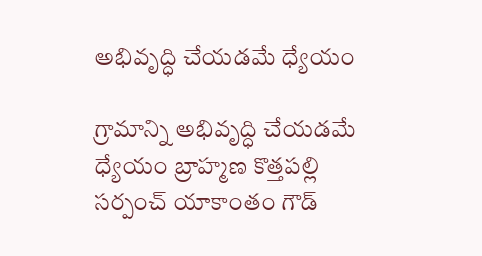అభివృద్ధి చేయడమే ధ్యేయం

గ్రామాన్ని అభివృద్ధి చేయడమే ధ్యేయం బ్రాహ్మ‌ణ కొత్త‌ప‌ల్లి స‌ర్పంచ్ యాకాంతం గౌడ్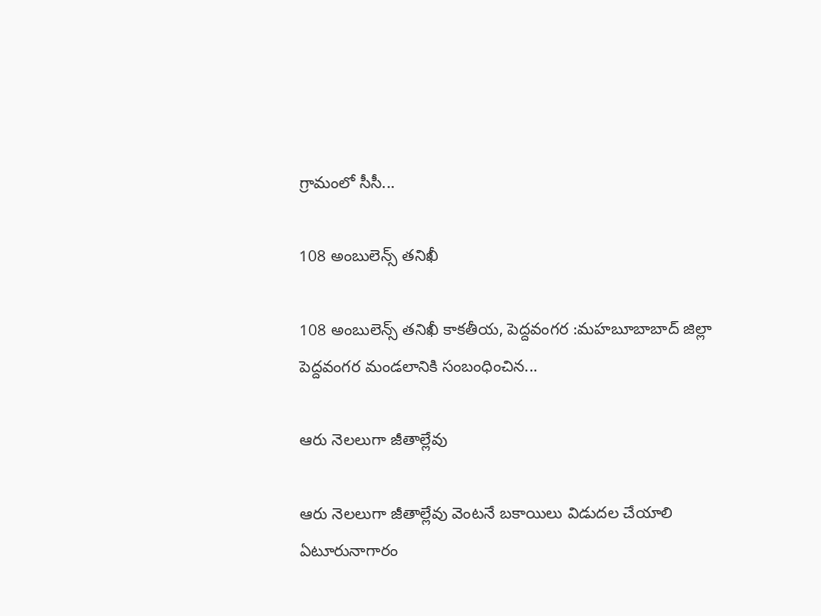గ్రామంలో సీసీ...

108 అంబులెన్స్‌ తనిఖీ

108 అంబులెన్స్‌ తనిఖీ కాకతీయ, పెద్దవంగర :మహబూబాబాద్ జిల్లా పెద్దవంగర మండలానికి సంబంధించిన...

ఆరు నెలలుగా జీతాల్లేవు

ఆరు నెలలుగా జీతాల్లేవు వెంటనే బకాయిలు విడుదల చేయాలి ఏటూరునాగారం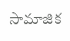సామాజిక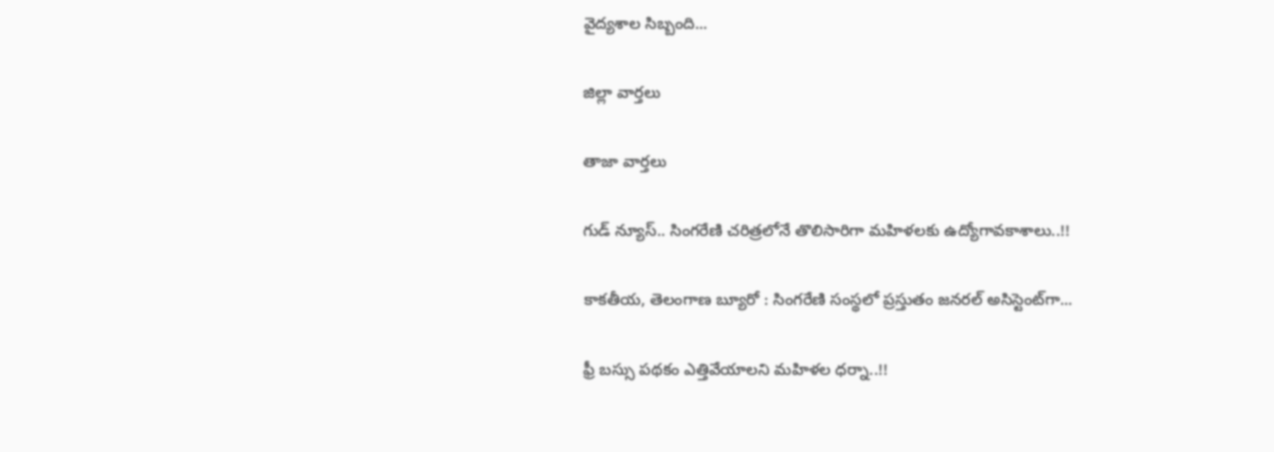వైద్యశాల సిబ్బంది...

జిల్లా వార్త‌లు

తాజా వార్త‌లు

గుడ్ న్యూస్.. సింగరేణి చరిత్రలోనే తొలిసారిగా మ‌హిళ‌ల‌కు ఉద్యోగావ‌కాశాలు..!!

కాక‌తీయ‌, తెలంగాణ బ్యూరో : సింగరేణి సంస్థలో ప్రస్తుతం జనరల్ అసిస్టెంట్‌గా...

ఫ్రీ బస్సు పథకం ఎత్తివేయాలని మహిళల ధర్నా..!!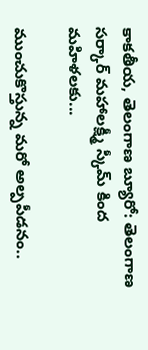కాకతీయ, తెలంగాణ బ్యూరో: తెలంగాణ సర్కార్ మహాలక్ష్మీ స్కీమ్ కింద మహిళలకు...

ముంచుకొస్తున్న మరో అల్పపీడనం..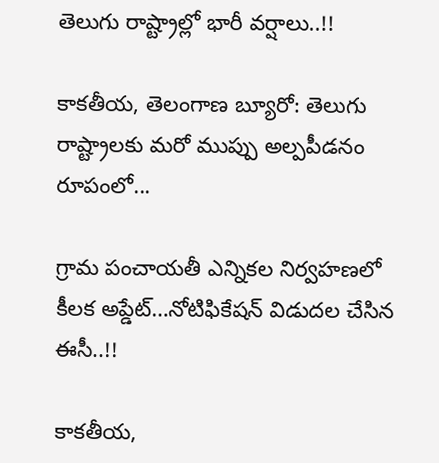తెలుగు రాష్ట్రాల్లో భారీ వర్షాలు..!!

కాకతీయ, తెలంగాణ బ్యూరో: తెలుగు రాష్ట్రాలకు మరో ముప్పు అల్పపీడనం రూపంలో...

గ్రామ పంచాయ‌తీ ఎన్నిక‌ల నిర్వ‌హ‌ణ‌లో కీల‌క అప్డేట్‌…నోటిఫికేషన్ విడుదల చేసిన ఈసీ..!!

కాకతీయ,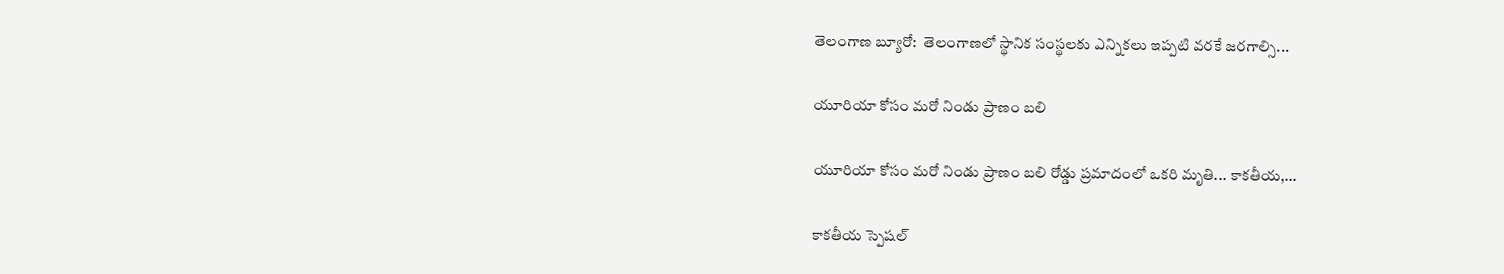తెలంగాణ బ్యూరో:  తెలంగాణలో స్థానిక సంస్థలకు ఎన్నికలు ఇప్పటి వరకే జరగాల్సి...

యూరియా కోసం మరో నిండు ప్రాణం బలి

యూరియా కోసం మరో నిండు ప్రాణం బలి రోడ్డు ప్రమాదంలో ఒకరి మృతి... కాకతీయ,...

కాక‌తీయ స్పెష‌ల్‌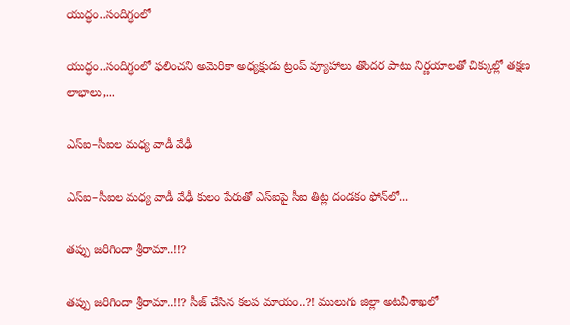యుద్ధం..సందిగ్ధంలో

యుద్ధం..సందిగ్ధంలో ఫ‌లించని అమెరికా అధ్య‌క్షుడు ట్రంప్ వ్యూహాలు తొంద‌ర పాటు నిర్ణ‌యాల‌తో చిక్కుల్లో తక్షణ లాభాలు,...

ఎస్ఐ–సీఐల మ‌ధ్య వాడీ వేఢీ

ఎస్ఐ–సీఐల మ‌ధ్య వాడీ వేఢీ కులం పేరుతో ఎస్ఐపై సీఐ తిట్ల దండ‌కం ఫోన్‌లో...

త‌ప్పు జ‌రిగిందా శ్రీరామా..!!?

త‌ప్పు జ‌రిగిందా శ్రీరామా..!!? సీజ్ చేసిన క‌ల‌ప‌ మాయం..?! ములుగు జిల్లా అట‌వీశాఖ‌లో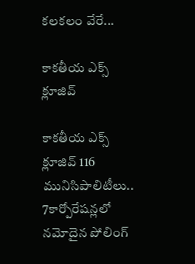క‌ల‌క‌లం వేరే...

కాక‌తీయ ఎక్స్ క్లూజివ్

కాక‌తీయ ఎక్స్ క్లూజివ్ 116 మునిసిపాలిటీలు.. 7కార్పోరేష‌న్ల‌లో న‌మోదైన పోలింగ్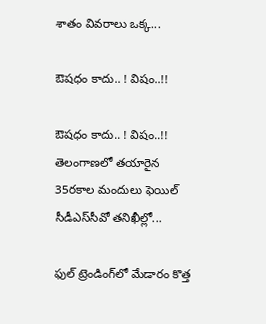శాతం వివ‌రాలు ఒక్క...

ఔష‌ధం కాదు.. ! విషం..!!

ఔష‌ధం కాదు.. ! విషం..!! తెలంగాణలో తయారైన 35ర‌కాల మందులు ఫెయిల్‌ సీడీఎస్‌సీవో తనిఖీల్లో...

ఫుల్ ట్రెండింగ్‌లో మేడారం కొత్త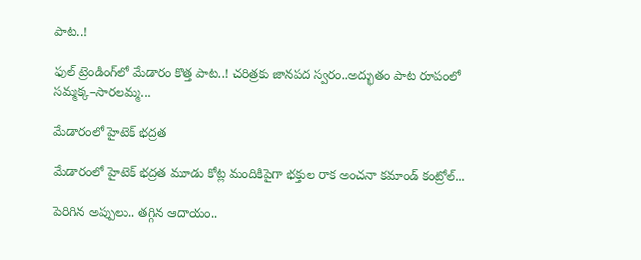పాట..!

ఫుల్ ట్రెండింగ్‌లో మేడారం కొత్త పాట..! చరిత్రకు జానపద స్వరం..అద్భుతం పాట రూపంలో సమ్మక్క–సారలమ్మ...

మేడారంలో హైటెక్ భద్రత

మేడారంలో హైటెక్ భద్రత మూడు కోట్ల మందికిపైగా భక్తుల రాక అంచనా కమాండ్ కంట్రోల్...

పెరిగిన అప్పులు.. తగ్గిన ఆదాయం..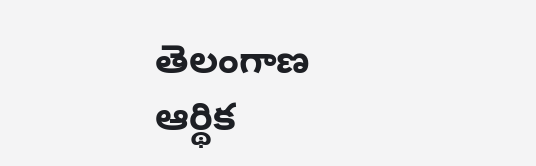తెలంగాణ ఆర్థిక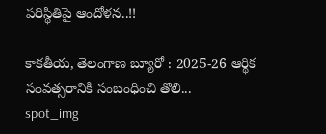పరిస్థితిపై ఆందోళన..!!

కాకతీయ, తెలంగాణ బ్యూరో : 2025-26 ఆర్థిక సంవత్సరానికి సంబంధించి తొలి...
spot_img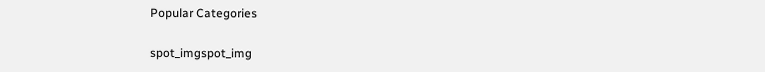Popular Categories

spot_imgspot_img